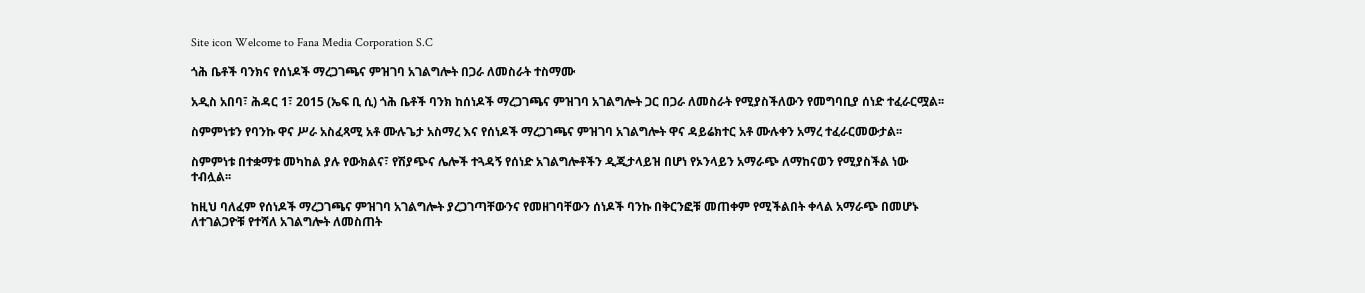Site icon Welcome to Fana Media Corporation S.C

ጎሕ ቤቶች ባንክና የሰነዶች ማረጋገጫና ምዝገባ አገልግሎት በጋራ ለመስራት ተስማሙ

አዲስ አበባ፣ ሕዳር 1፣ 2015 (ኤፍ ቢ ሲ) ጎሕ ቤቶች ባንክ ከሰነዶች ማረጋገጫና ምዝገባ አገልግሎት ጋር በጋራ ለመስራት የሚያስችለውን የመግባቢያ ሰነድ ተፈራርሟል፡፡

ስምምነቱን የባንኩ ዋና ሥራ አስፈጻሚ አቶ ሙሉጌታ አስማረ እና የሰነዶች ማረጋገጫና ምዝገባ አገልግሎት ዋና ዳይሬክተር አቶ ሙሉቀን አማረ ተፈራርመውታል፡፡

ስምምነቱ በተቋማቱ መካከል ያሉ የውክልና፣ የሽያጭና ሌሎች ተጓዳኝ የሰነድ አገልግሎቶችን ዲጂታላይዝ በሆነ የኦንላይን አማራጭ ለማከናወን የሚያስችል ነው ተብሏል፡፡

ከዚህ ባለፈም የሰነዶች ማረጋገጫና ምዝገባ አገልግሎት ያረጋገጣቸውንና የመዘገባቸውን ሰነዶች ባንኩ በቅርንፎቹ መጠቀም የሚችልበት ቀላል አማራጭ በመሆኑ ለተገልጋዮቹ የተሻለ አገልግሎት ለመስጠት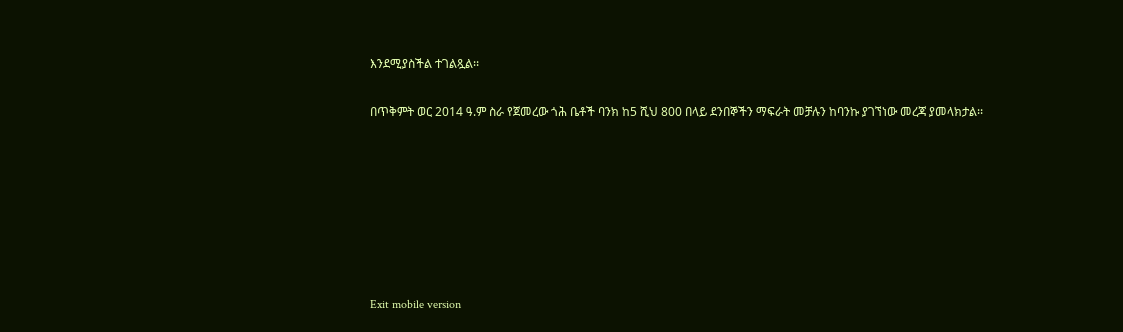እንደሚያስችል ተገልጿል፡፡

በጥቅምት ወር 2014 ዓ.ም ስራ የጀመረው ጎሕ ቤቶች ባንክ ከ5 ሺህ 800 በላይ ደንበኞችን ማፍራት መቻሉን ከባንኩ ያገኘነው መረጃ ያመላክታል፡፡







Exit mobile version